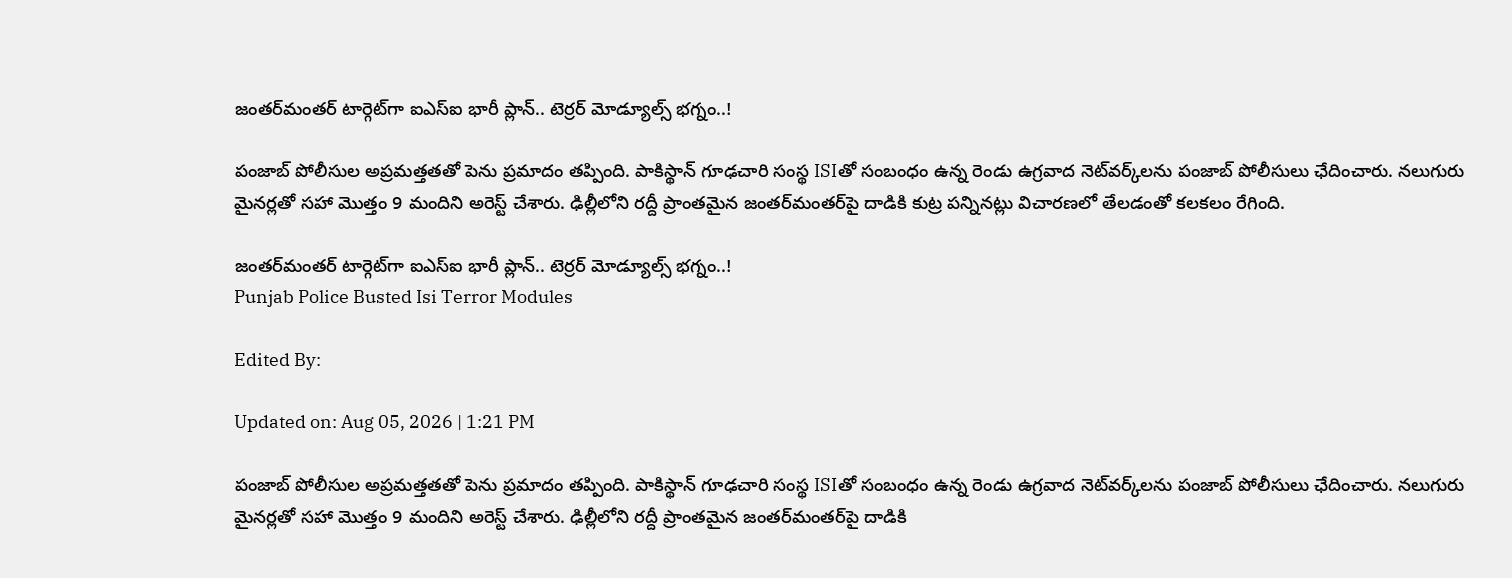జంతర్‌మంతర్ టార్గెట్‌గా ఐఎస్‌ఐ భారీ ప్లాన్.. టెర్రర్ మోడ్యూల్స్ భగ్నం..!

పంజాబ్ పోలీసుల అప్రమత్తతతో పెను ప్రమాదం తప్పింది. పాకిస్థాన్ గూఢచారి సంస్థ ISIతో సంబంధం ఉన్న రెండు ఉగ్రవాద నెట్‌వర్క్‌లను పంజాబ్ పోలీసులు ఛేదించారు. నలుగురు మైనర్లతో సహా మొత్తం 9 మందిని అరెస్ట్ చేశారు. ఢిల్లీలోని రద్దీ ప్రాంతమైన జంతర్‌మంతర్‌పై దాడికి కుట్ర పన్నినట్లు విచారణలో తేలడంతో కలకలం రేగింది.

జంతర్‌మంతర్ టార్గెట్‌గా ఐఎస్‌ఐ భారీ ప్లాన్.. టెర్రర్ మోడ్యూల్స్ భగ్నం..!
Punjab Police Busted Isi Terror Modules

Edited By:

Updated on: Aug 05, 2026 | 1:21 PM

పంజాబ్ పోలీసుల అప్రమత్తతతో పెను ప్రమాదం తప్పింది. పాకిస్థాన్ గూఢచారి సంస్థ ISIతో సంబంధం ఉన్న రెండు ఉగ్రవాద నెట్‌వర్క్‌లను పంజాబ్ పోలీసులు ఛేదించారు. నలుగురు మైనర్లతో సహా మొత్తం 9 మందిని అరెస్ట్ చేశారు. ఢిల్లీలోని రద్దీ ప్రాంతమైన జంతర్‌మంతర్‌పై దాడికి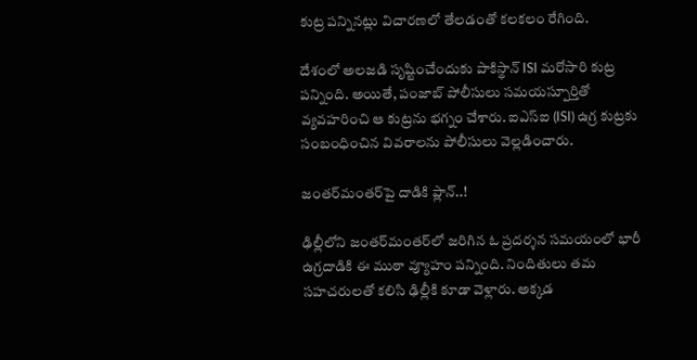కుట్ర పన్నినట్లు విచారణలో తేలడంతో కలకలం రేగింది.

దేశంలో అలజడి సృష్టించేందుకు పాకిస్థాన్ ISI మరోసారి కుట్ర పన్నింది. అయితే, పంజాబ్ పోలీసులు సమయస్పూర్తితో వ్యవహరించి ఆ కుట్రను భగ్నం చేశారు. ఐఎస్‌ఐ (ISI) ఉగ్ర కుట్రకు సంబంధించిన వివరాలను పోలీసులు వెల్లడించారు.

జంతర్‌మంతర్‌పై దాడికి ప్లాన్..!

ఢిల్లీలోని జంతర్‌మంతర్‌లో జరిగిన ఓ ప్రదర్శన సమయంలో భారీ ఉగ్రదాడికి ఈ ముఠా వ్యూహం పన్నింది. నిందితులు తమ సహచరులతో కలిసి ఢిల్లీకి కూడా వెళ్లారు. అక్కడ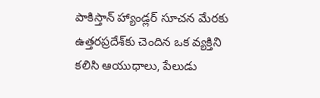పాకిస్తాన్ హ్యాండ్లర్ సూచన మేరకు ఉత్తరప్రదేశ్‌కు చెందిన ఒక వ్యక్తిని కలిసి ఆయుధాలు, పేలుడు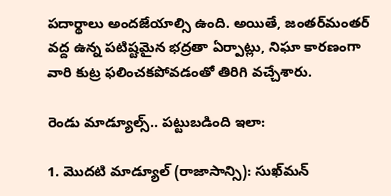పదార్థాలు అందజేయాల్సి ఉంది. అయితే, జంతర్‌మంతర్ వద్ద ఉన్న పటిష్టమైన భద్రతా ఏర్పాట్లు, నిఘా కారణంగా వారి కుట్ర ఫలించకపోవడంతో తిరిగి వచ్చేశారు.

రెండు మాడ్యూల్స్.. పట్టుబడింది ఇలా:

1. మొదటి మాడ్యూల్ (రాజాసాన్సి): సుఖ్‌మన్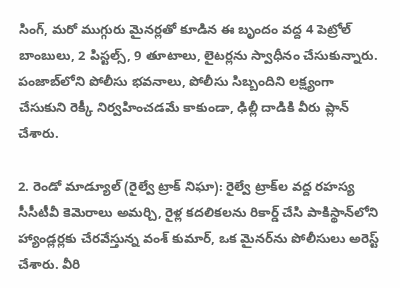సింగ్, మరో ముగ్గురు మైనర్లతో కూడిన ఈ బృందం వద్ద 4 పెట్రోల్ బాంబులు, 2 పిస్టల్స్, 9 తూటాలు, లైటర్లను స్వాధీనం చేసుకున్నారు. పంజాబ్‌లోని పోలీసు భవనాలు, పోలీసు సిబ్బందిని లక్ష్యంగా చేసుకుని రెక్కీ నిర్వహించడమే కాకుండా, ఢిల్లీ దాడికి వీరు ప్లాన్ చేశారు.

2. రెండో మాడ్యూల్ (రైల్వే ట్రాక్ నిఘా): రైల్వే ట్రాక్‌ల వద్ద రహస్య సీసీటీవీ కెమెరాలు అమర్చి, రైళ్ల కదలికలను రికార్డ్ చేసి పాకిస్థాన్‌లోని హ్యాండ్లర్లకు చేరవేస్తున్న వంశ్ కుమార్, ఒక మైనర్‌ను పోలీసులు అరెస్ట్ చేశారు. వీరి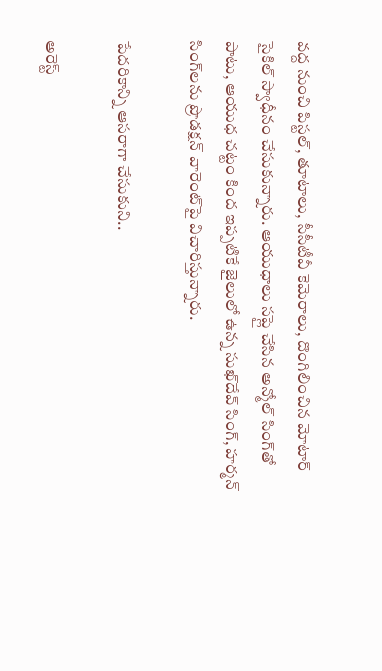వద్ద నుంచి పిస్టల్, తూటాలు, సీసీటీవీ కెమెరాలు, దొంగిలించిన మోటార్ సైకిల్ స్వాధీనం చేసుకున్నారు. ఆయుధాలు సప్లై చేసిన అన్మోల్ సింగ్‌తో పాటు, ఆయుధ చట్టం కింద ఇప్పటికే జైలులో ఉన్న సుఖ్‌దేవ్ సింగ్, హర్మన్ సింగ్‌లను ప్రొడక్షన్ వారెంట్‌పై విచారిస్తున్నారు.

పేదరికాన్ని ఆసరాగా చేసుకుని..

అరెస్ట్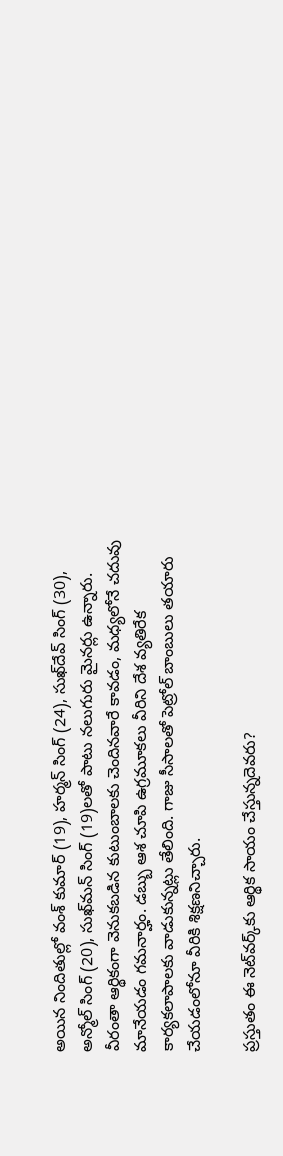అయిన నిందితుల్లో వంశ్ కుమార్ (19), హర్మన్ సింగ్ (24), సుఖ్‌దేవ్ సింగ్ (30), అన్మోల్ సింగ్ (20), సుఖ్‌మన్ సింగ్ (19)లతో పాటు నలుగురు మైనర్లు ఉన్నారు. వీరంతా ఆర్థికంగా వెనుకబడిన కుటుంబాలకు చెందినవారే కావడం, మధ్యలోనే చదువు మానేయడం గమనార్హం. డబ్బు ఆశ చూపి ఉగ్రమూకలు వీరిని దేశ వ్యతిరేక కార్యకలాపాలకు వాడుకున్నట్లు తేలింది. గాజు సీసాలతో పెట్రోల్ బాంబులు తయారు చేయడంలోనూ వీరికి శిక్షణనిచ్చారు.

ప్రస్తుతం ఈ నెట్‌వర్క్‌కు ఆర్థిక సాయం చేస్తున్నదెవరు?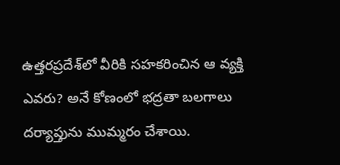ఉత్తరప్రదేశ్‌లో వీరికి సహకరించిన ఆ వ్యక్తి ఎవరు? అనే కోణంలో భద్రతా బలగాలు దర్యాప్తును ముమ్మరం చేశాయి.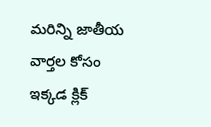మరిన్ని జాతీయ వార్తల కోసం ఇక్కడ క్లిక్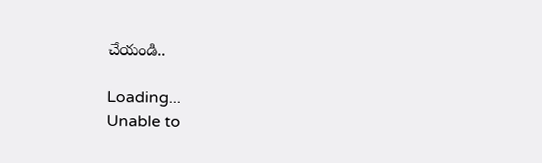చేయండి..

Loading...
Unable to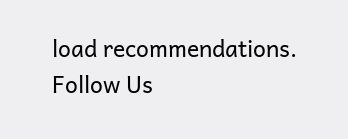load recommendations.
Follow Us